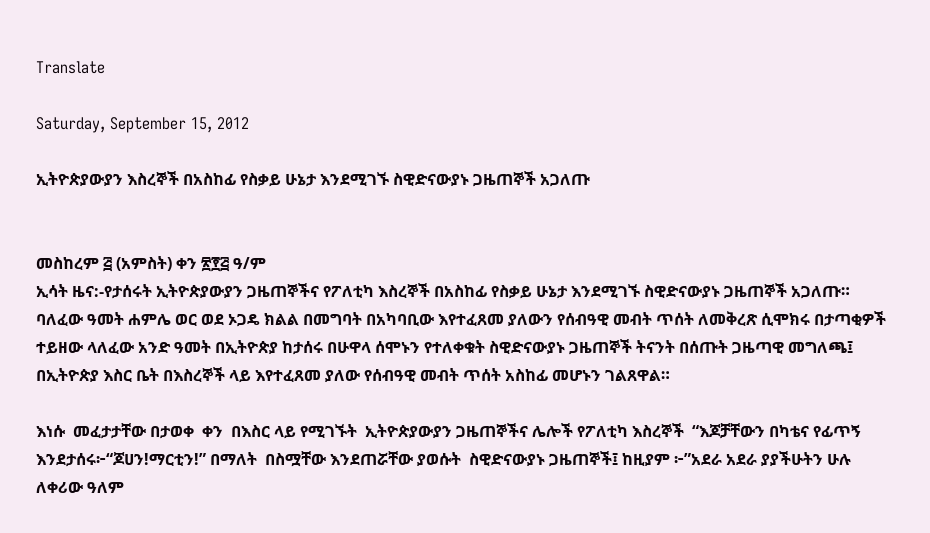Translate

Saturday, September 15, 2012

ኢትዮጵያውያን እስረኞች በአስከፊ የስቃይ ሁኔታ እንደሚገኙ ስዊድናውያኑ ጋዜጠኞች አጋለጡ


መስከረም ፭ (አምስት) ቀን ፳፻፭ ዓ/ም
ኢሳት ዜና:-የታሰሩት ኢትዮጵያውያን ጋዜጠኞችና የፖለቲካ እስረኞች በአስከፊ የስቃይ ሁኔታ እንደሚገኙ ስዊድናውያኑ ጋዜጠኞች አጋለጡ።
ባለፈው ዓመት ሐምሌ ወር ወደ ኦጋዴ ክልል በመግባት በአካባቢው እየተፈጸመ ያለውን የሰብዓዊ መብት ጥሰት ለመቅረጽ ሲሞክሩ በታጣቂዎች ተይዘው ላለፈው አንድ ዓመት በኢትዮጵያ ከታሰሩ በሁዋላ ሰሞኑን የተለቀቁት ስዊድናውያኑ ጋዜጠኞች ትናንት በሰጡት ጋዜጣዊ መግለጫ፤ በኢትዮጵያ እስር ቤት በእስረኞች ላይ እየተፈጸመ ያለው የሰብዓዊ መብት ጥሰት አስከፊ መሆኑን ገልጸዋል።

እነሱ  መፈታታቸው በታወቀ  ቀን  በእስር ላይ የሚገኙት  ኢትዮጵያውያን ጋዜጠኞችና ሌሎች የፖለቲካ እስረኞች  “እጆቻቸውን በካቴና የፊጥኝ እንደታሰሩ፦“ጆሀን!ማርቲን!” በማለት  በስሟቸው እንደጠሯቸው ያወሱት  ስዊድናውያኑ ጋዜጠኞች፤ ከዚያም ፦”አደራ አደራ ያያችሁትን ሁሉ ለቀሪው ዓለም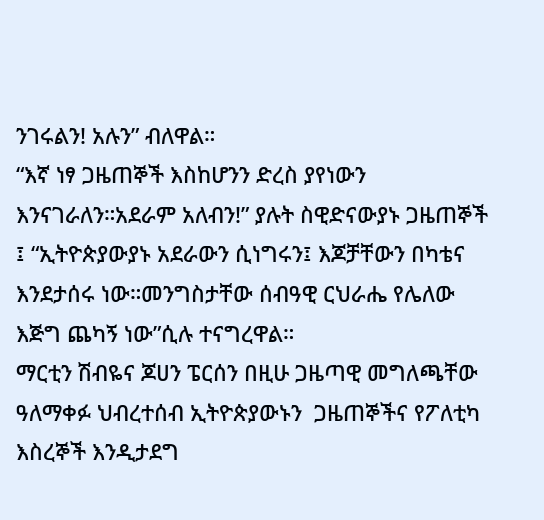ንገሩልን! አሉን” ብለዋል።
“እኛ ነፃ ጋዜጠኞች እስከሆንን ድረስ ያየነውን እንናገራለን።አደራም አለብን!” ያሉት ስዊድናውያኑ ጋዜጠኞች ፤ “ኢትዮጵያውያኑ አደራውን ሲነግሩን፤ እጆቻቸውን በካቴና እንደታሰሩ ነው።መንግስታቸው ሰብዓዊ ርህራሔ የሌለው እጅግ ጨካኝ ነው”ሲሉ ተናግረዋል።
ማርቲን ሽብዬና ጆሀን ፔርሰን በዚሁ ጋዜጣዊ መግለጫቸው ዓለማቀፉ ህብረተሰብ ኢትዮጵያውኑን  ጋዜጠኞችና የፖለቲካ እስረኞች እንዲታደግ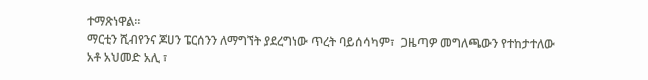ተማጽነዋል።
ማርቲን ሺብየንና ጆሀን ፔርሰንን ለማግኘት ያደረግነው ጥረት ባይሰሳካም፣  ጋዜጣዎ መግለጫውን የተከታተለው አቶ አህመድ አሊ ፣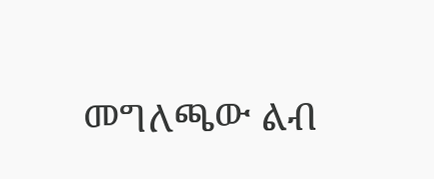መግለጫው ልብ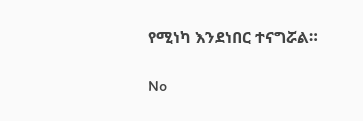የሚነካ እንደነበር ተናግሯል።

No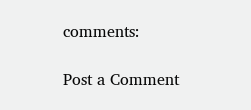comments:

Post a Comment